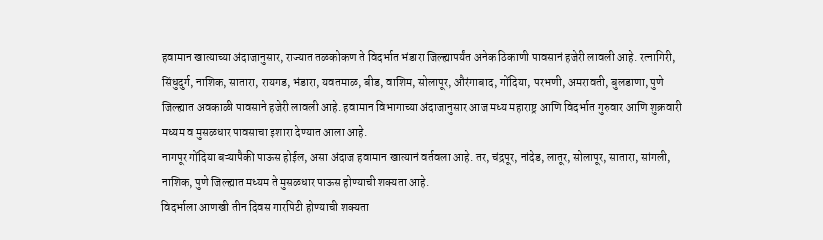हवामान खात्याच्या अंदाजानुसार, राज्यात तळकोकण ते विदर्भात भंडारा जिल्ह्यापर्यंत अनेक ठिकाणी पावसानं हजेरी लावली आहे. रत्नागिरी, सिंधुदुर्ग, नाशिक, सातारा, रायगड, भंडारा, यवतमाळ, बीड, वाशिम, सोलापूर, औरंगाबाद, गोंदिया, परभणी, अमरावती, बुलडाणा, पुणे जिल्ह्यात अवकाळी पावसाने हजेरी लावली आहे. हवामान विभागाच्या अंदाजानुसार आज मध्य महाराष्ट्र आणि विदर्भात गुरुवार आणि शुक्रवारी मध्यम व मुसळधार पावसाचा इशारा देण्यात आला आहे.
नागपूर गोंदिया बऱ्यापैकी पाऊस होईल, असा अंदाज हवामान खात्यानं वर्तवला आहे. तर, चंद्रपूर, नांदेड, लातूर, सोलापूर, सातारा, सांगली, नाशिक, पुणे जिल्ह्यात मध्यम ते मुसळधार पाऊस होण्याची शक्यता आहे.
विदर्भाला आणखी तीन दिवस गारपिटी होण्याची शक्यता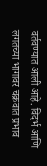वर्तवण्यात आली आहे. विदर्भ आणि लगतच्या भागावर चक्रवात प्रभाव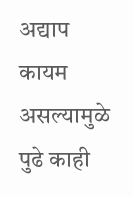अद्याप कायम असल्यामुळे पुढे काही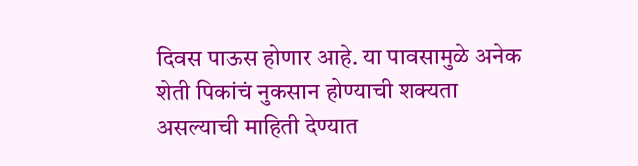दिवस पाऊस होणार आहे. या पावसामुळे अनेक शेती पिकांचं नुकसान होण्याची शक्यता असल्याची माहिती देण्यात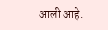आली आहे.